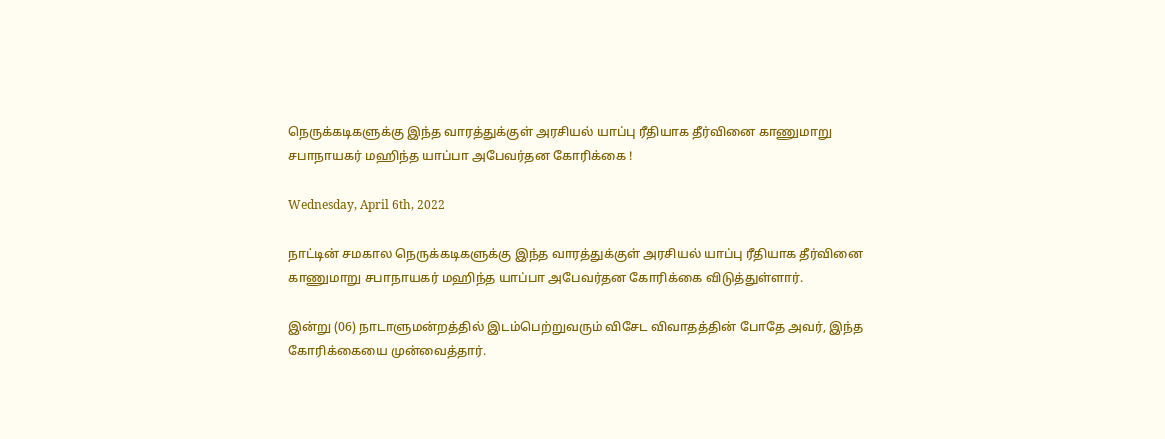நெருக்கடிகளுக்கு இந்த வாரத்துக்குள் அரசியல் யாப்பு ரீதியாக தீர்வினை காணுமாறு சபாநாயகர் மஹிந்த யாப்பா அபேவர்தன கோரிக்கை !

Wednesday, April 6th, 2022

நாட்டின் சமகால நெருக்கடிகளுக்கு இந்த வாரத்துக்குள் அரசியல் யாப்பு ரீதியாக தீர்வினை காணுமாறு சபாநாயகர் மஹிந்த யாப்பா அபேவர்தன கோரிக்கை விடுத்துள்ளார்.

இன்று (06) நாடாளுமன்றத்தில் இடம்பெற்றுவரும் விசேட விவாதத்தின் போதே அவர், இந்த கோரிக்கையை முன்வைத்தார்.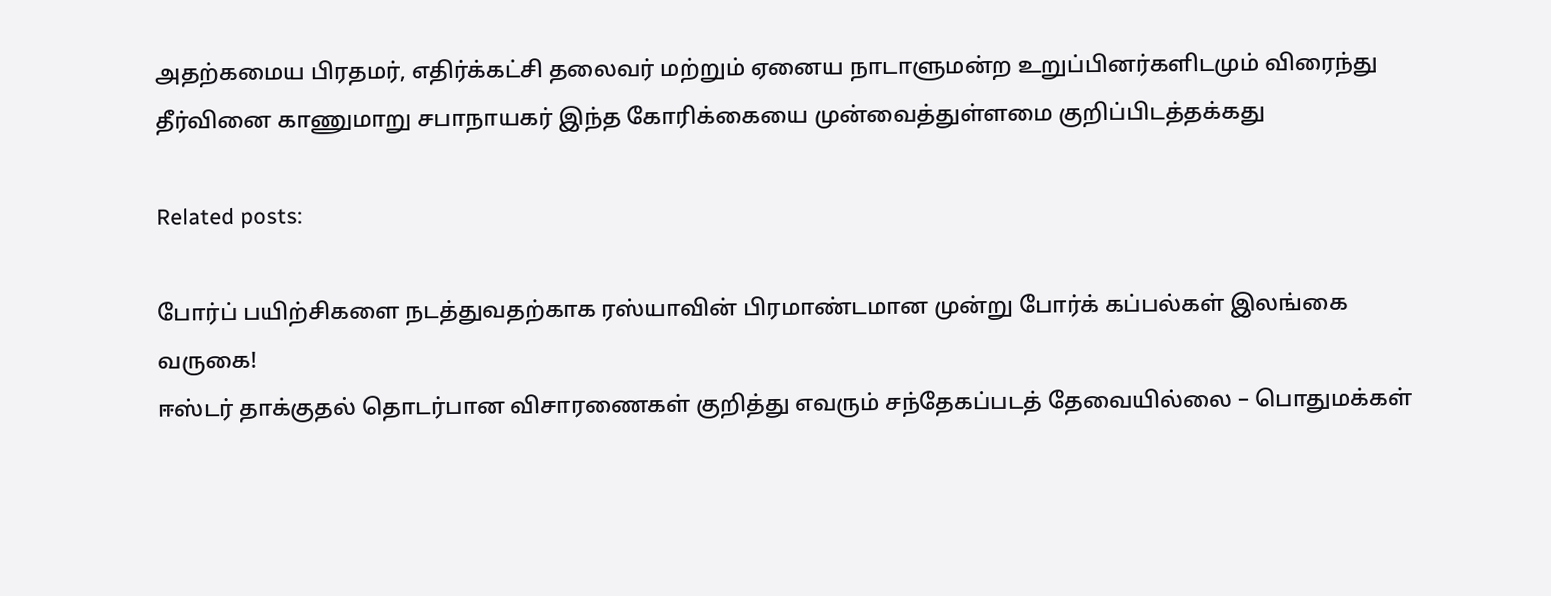அதற்கமைய பிரதமர், எதிர்க்கட்சி தலைவர் மற்றும் ஏனைய நாடாளுமன்ற உறுப்பினர்களிடமும் விரைந்து தீர்வினை காணுமாறு சபாநாயகர் இந்த கோரிக்கையை முன்வைத்துள்ளமை குறிப்பிடத்தக்கது

Related posts:

போர்ப் பயிற்சிகளை நடத்துவதற்காக ரஸ்யாவின் பிரமாண்டமான முன்று போர்க் கப்பல்கள் இலங்கை வருகை!
ஈஸ்டர் தாக்குதல் தொடர்பான விசாரணைகள் குறித்து எவரும் சந்தேகப்படத் தேவையில்லை – பொதுமக்கள்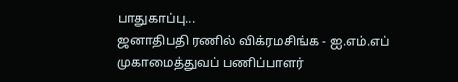பாதுகாப்பு...
ஜனாதிபதி ரணில் விக்ரமசிங்க - ஐ.எம்.எப் முகாமைத்துவப் பணிப்பாளர்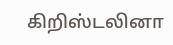கிறிஸ்டலினா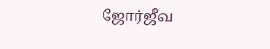ஜோர்ஜீவ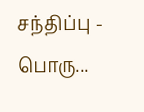சந்திப்பு - பொரு...